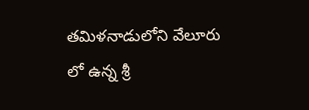తమిళనాడులోని వేలూరు లో ఉన్న శ్రీ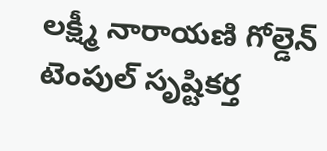లక్ష్మీ నారాయణి గోల్డెన్ టెంపుల్ సృష్టికర్త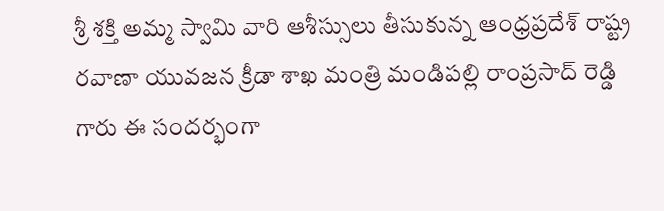శ్రీ శక్తి అమ్మ స్వామి వారి ఆశీస్సులు తీసుకున్న ఆంధ్రప్రదేశ్ రాష్ట్ర రవాణా యువజన క్రీడా శాఖ మంత్రి మండిపల్లి రాంప్రసాద్ రెడ్డి గారు ఈ సందర్భంగా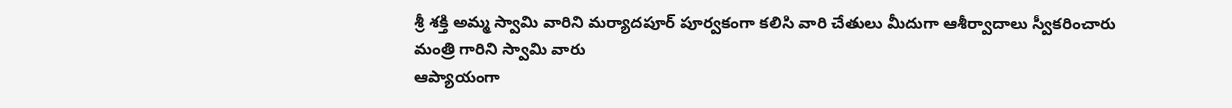శ్రీ శక్తి అమ్మ స్వామి వారిని మర్యాదపూర్ పూర్వకంగా కలిసి వారి చేతులు మీదుగా ఆశీర్వాదాలు స్వీకరించారు మంత్రి గారిని స్వామి వారు
ఆప్యాయంగా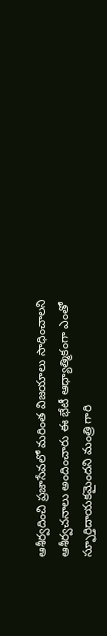ఆశీర్వదించి ప్రజాసేవలో మరింత విజయాలు సాధించాలని ఆశీర్వచనాలు అందించారు ఈ భేటీ ఆధ్యాత్మికంగా ఎంతో స్ఫూర్తిదాయకమైందని మంత్రి గారి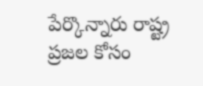పేర్కొన్నారు రాష్ట్ర ప్రజల కోసం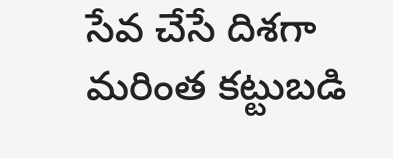సేవ చేసే దిశగా మరింత కట్టుబడి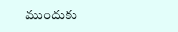ముందుకు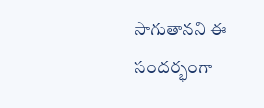సాగుతానని ఈ సందర్భంగా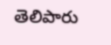తెలిపారు